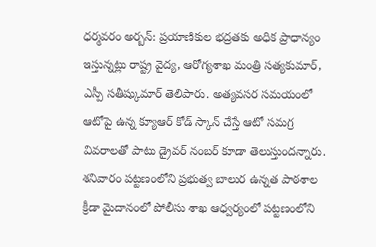ధర్మవరం అర్బన్: ప్రయాణికుల భద్రతకు అధిక ప్రాధాన్యం ఇస్తున్నట్లు రాష్ట్ర వైద్య, ఆరోగ్యశాఖ మంత్రి సత్యకుమార్, ఎస్పీ సతీష్కుమార్ తెలిపారు. అత్యవసర సమయంలో ఆటోపై ఉన్న క్యూఆర్ కోడ్ స్కాన్ చేస్తే ఆటో సమగ్ర వివరాలతో పాటు డ్రైవర్ నంబర్ కూడా తెలుస్తుందన్నారు. శనివారం పట్టణంలోని ప్రభుత్వ బాలుర ఉన్నత పాఠశాల క్రీడా మైదానంలో పోలీసు శాఖ ఆధ్వర్యంలో పట్టణంలోని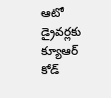ఆటో డ్రైవర్లకు క్యూఆర్ కోడ్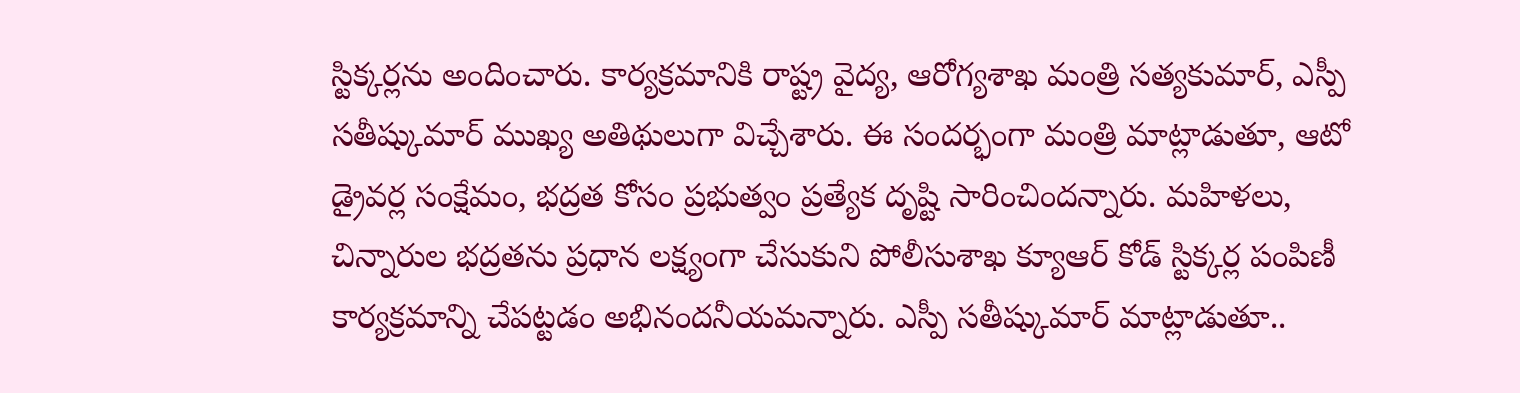స్టిక్కర్లను అందించారు. కార్యక్రమానికి రాష్ట్ర వైద్య, ఆరోగ్యశాఖ మంత్రి సత్యకుమార్, ఎస్పీ సతీష్కుమార్ ముఖ్య అతిథులుగా విచ్చేశారు. ఈ సందర్భంగా మంత్రి మాట్లాడుతూ, ఆటో డ్రైవర్ల సంక్షేమం, భద్రత కోసం ప్రభుత్వం ప్రత్యేక దృష్టి సారించిందన్నారు. మహిళలు, చిన్నారుల భద్రతను ప్రధాన లక్ష్యంగా చేసుకుని పోలీసుశాఖ క్యూఆర్ కోడ్ స్టిక్కర్ల పంపిణీ కార్యక్రమాన్ని చేపట్టడం అభినందనీయమన్నారు. ఎస్పీ సతీష్కుమార్ మాట్లాడుతూ..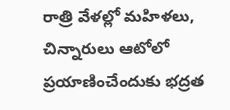రాత్రి వేళల్లో మహిళలు, చిన్నారులు ఆటోలో ప్రయాణించేందుకు భద్రత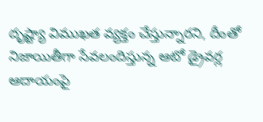దృష్ట్యా విముఖత వ్యక్తం చేస్తున్నారని, దీంతో నిజాయితీగా సేవలందిస్తున్న ఆటో డ్రైవర్ల ఆదాయంపై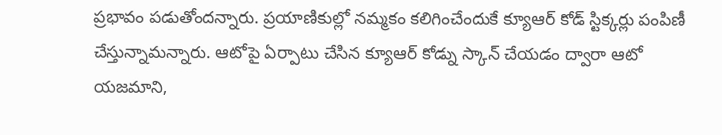ప్రభావం పడుతోందన్నారు. ప్రయాణికుల్లో నమ్మకం కలిగించేందుకే క్యూఆర్ కోడ్ స్టిక్కర్లు పంపిణీ చేస్తున్నామన్నారు. ఆటోపై ఏర్పాటు చేసిన క్యూఆర్ కోడ్ను స్కాన్ చేయడం ద్వారా ఆటో యజమాని,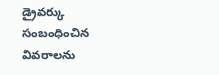డ్రైవర్కు సంబంధించిన వివరాలను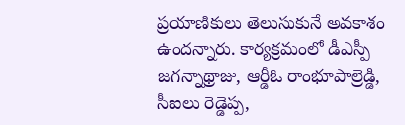ప్రయాణికులు తెలుసుకునే అవకాశం ఉందన్నారు. కార్యక్రమంలో డీఎస్పీ జగన్నాథ్రాజు, ఆర్డీఓ రాంభూపాల్రెడ్డి, సీఐలు రెడ్డెప్ప,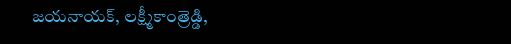జయనాయక్, లక్ష్మీకాంత్రెడ్డి,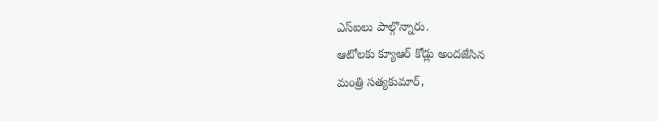ఎస్ఐలు పాల్గొన్నారు.
ఆటోలకు క్యూఆర్ కోడ్లు అందజేసిన
మంత్రి సత్యకుమార్,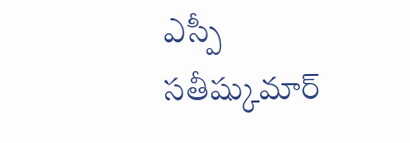ఎస్పీ సతీష్కుమార్